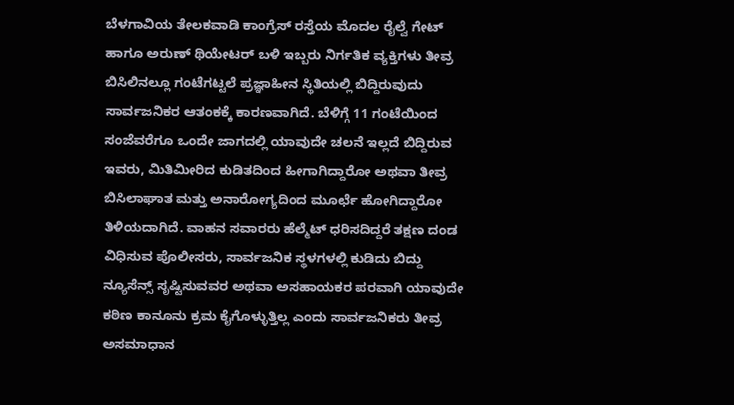ಬೆಳಗಾವಿಯ ತೇಲಕವಾಡಿ ಕಾಂಗ್ರೆಸ್ ರಸ್ತೆಯ ಮೊದಲ ರೈಲ್ವೆ ಗೇಟ್ ಹಾಗೂ ಅರುಣ್ ಥಿಯೇಟರ್ ಬಳಿ ಇಬ್ಬರು ನಿರ್ಗತಿಕ ವ್ಯಕ್ತಿಗಳು ತೀವ್ರ ಬಿಸಿಲಿನಲ್ಲೂ ಗಂಟೆಗಟ್ಟಲೆ ಪ್ರಜ್ಞಾಹೀನ ಸ್ಥಿತಿಯಲ್ಲಿ ಬಿದ್ದಿರುವುದು ಸಾರ್ವಜನಿಕರ ಆತಂಕಕ್ಕೆ ಕಾರಣವಾಗಿದೆ. ಬೆಳಿಗ್ಗೆ 11 ಗಂಟೆಯಿಂದ ಸಂಜೆವರೆಗೂ ಒಂದೇ ಜಾಗದಲ್ಲಿ ಯಾವುದೇ ಚಲನೆ ಇಲ್ಲದೆ ಬಿದ್ದಿರುವ ಇವರು, ಮಿತಿಮೀರಿದ ಕುಡಿತದಿಂದ ಹೀಗಾಗಿದ್ದಾರೋ ಅಥವಾ ತೀವ್ರ ಬಿಸಿಲಾಘಾತ ಮತ್ತು ಅನಾರೋಗ್ಯದಿಂದ ಮೂರ್ಛೆ ಹೋಗಿದ್ದಾರೋ ತಿಳಿಯದಾಗಿದೆ. ವಾಹನ ಸವಾರರು ಹೆಲ್ಮೆಟ್ ಧರಿಸದಿದ್ದರೆ ತಕ್ಷಣ ದಂಡ ವಿಧಿಸುವ ಪೊಲೀಸರು, ಸಾರ್ವಜನಿಕ ಸ್ಥಳಗಳಲ್ಲಿ ಕುಡಿದು ಬಿದ್ದು ನ್ಯೂಸೆನ್ಸ್ ಸೃಷ್ಟಿಸುವವರ ಅಥವಾ ಅಸಹಾಯಕರ ಪರವಾಗಿ ಯಾವುದೇ ಕಠಿಣ ಕಾನೂನು ಕ್ರಮ ಕೈಗೊಳ್ಳುತ್ತಿಲ್ಲ ಎಂದು ಸಾರ್ವಜನಿಕರು ತೀವ್ರ ಅಸಮಾಧಾನ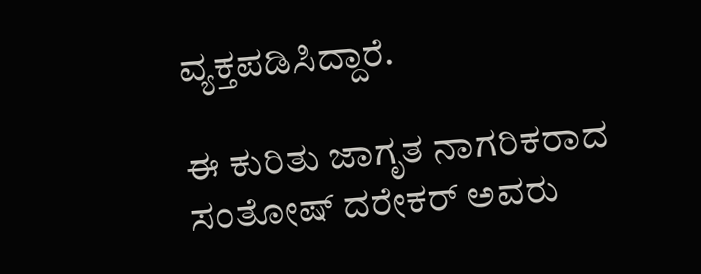ವ್ಯಕ್ತಪಡಿಸಿದ್ದಾರೆ.

ಈ ಕುರಿತು ಜಾಗೃತ ನಾಗರಿಕರಾದ ಸಂತೋಷ್ ದರೇಕರ್ ಅವರು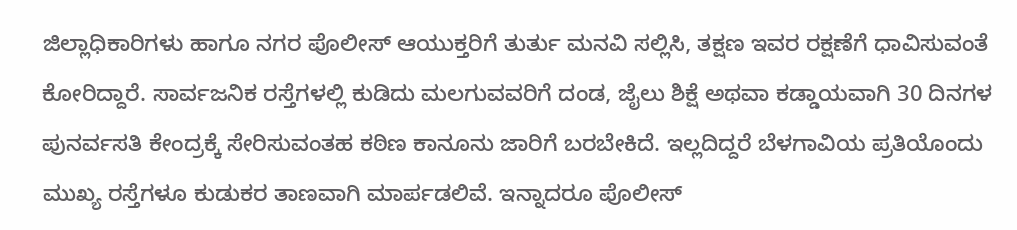ಜಿಲ್ಲಾಧಿಕಾರಿಗಳು ಹಾಗೂ ನಗರ ಪೊಲೀಸ್ ಆಯುಕ್ತರಿಗೆ ತುರ್ತು ಮನವಿ ಸಲ್ಲಿಸಿ, ತಕ್ಷಣ ಇವರ ರಕ್ಷಣೆಗೆ ಧಾವಿಸುವಂತೆ ಕೋರಿದ್ದಾರೆ. ಸಾರ್ವಜನಿಕ ರಸ್ತೆಗಳಲ್ಲಿ ಕುಡಿದು ಮಲಗುವವರಿಗೆ ದಂಡ, ಜೈಲು ಶಿಕ್ಷೆ ಅಥವಾ ಕಡ್ಡಾಯವಾಗಿ 30 ದಿನಗಳ ಪುನರ್ವಸತಿ ಕೇಂದ್ರಕ್ಕೆ ಸೇರಿಸುವಂತಹ ಕಠಿಣ ಕಾನೂನು ಜಾರಿಗೆ ಬರಬೇಕಿದೆ. ಇಲ್ಲದಿದ್ದರೆ ಬೆಳಗಾವಿಯ ಪ್ರತಿಯೊಂದು ಮುಖ್ಯ ರಸ್ತೆಗಳೂ ಕುಡುಕರ ತಾಣವಾಗಿ ಮಾರ್ಪಡಲಿವೆ. ಇನ್ನಾದರೂ ಪೊಲೀಸ್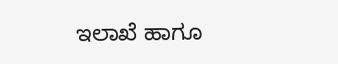ಇಲಾಖೆ ಹಾಗೂ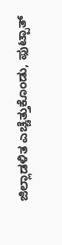ಜಿಲ್ಲಾಡಳಿತ ಎಚ್ಚೆತ್ತುಕೊಂಡು, ಫುಟ್ಪಾತ್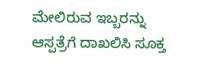ಮೇಲಿರುವ ಇಬ್ಬರನ್ನು ಆಸ್ಪತ್ರೆಗೆ ದಾಖಲಿಸಿ ಸೂಕ್ತ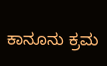ಕಾನೂನು ಕ್ರಮ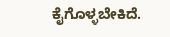ಕೈಗೊಳ್ಳಬೇಕಿದೆ.